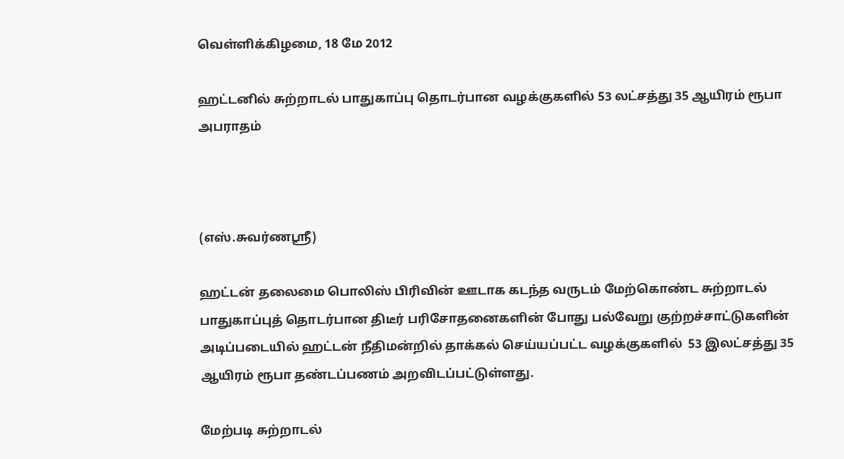வெள்ளிக்கிழமை, 18 மே 2012

ஹட்டனில் சுற்றாடல் பாதுகாப்பு தொடர்பான வழக்குகளில் 53 லட்சத்து 35 ஆயிரம் ரூபா அபராதம்



(எஸ்.சுவர்ணஸ்ரீ)

ஹட்டன் தலைமை பொலிஸ் பிரிவின் ஊடாக கடந்த வருடம் மேற்கொண்ட சுற்றாடல் பாதுகாப்புத் தொடர்பான திடீர் பரிசோதனைகளின் போது பல்வேறு குற்றச்சாட்டுகளின் அடிப்படையில் ஹட்டன் நீதிமன்றில் தாக்கல் செய்யப்பட்ட வழக்குகளில்  53 இலட்சத்து 35 ஆயிரம் ரூபா தண்டப்பணம் அறவிடப்பட்டுள்ளது.

மேற்படி சுற்றாடல்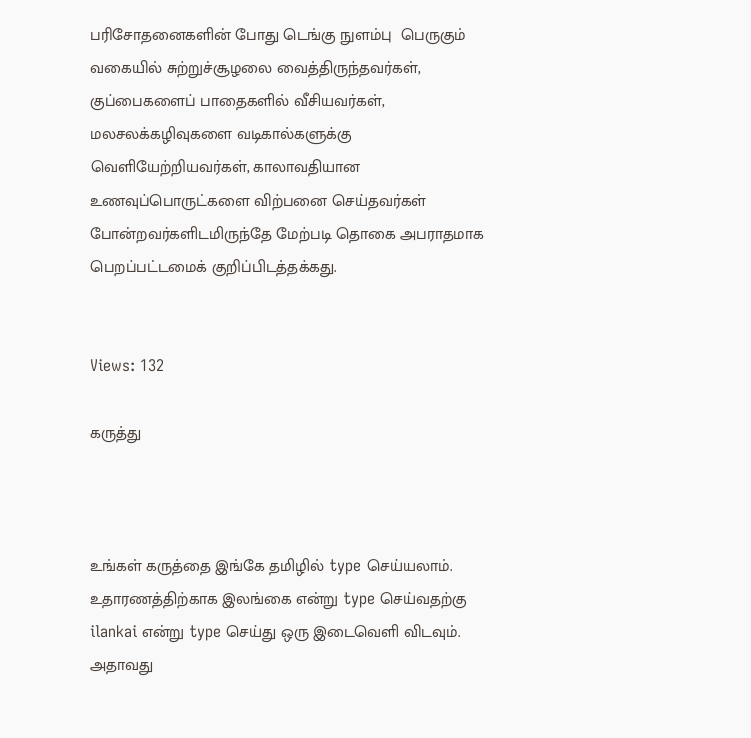பரிசோதனைகளின் போது டெங்கு நுளம்பு  பெருகும் வகையில் சுற்றுச்சூழலை வைத்திருந்தவர்கள், குப்பைகளைப் பாதைகளில் வீசியவர்கள், மலசலக்கழிவுகளை வடிகால்களுக்கு வெளியேற்றியவர்கள், காலாவதியான உணவுப்பொருட்களை விற்பனை செய்தவர்கள்  போன்றவர்களிடமிருந்தே மேற்படி தொகை அபராதமாக பெறப்பட்டமைக் குறிப்பிடத்தக்கது.


Views: 132

கருத்து



உங்கள் கருத்தை இங்கே தமிழில் type செய்யலாம். உதாரணத்திற்காக இலங்கை என்று type செய்வதற்கு ilankai என்று type செய்து ஒரு இடைவெளி விடவும். அதாவது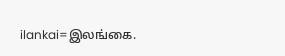ilankai=இலங்கை.